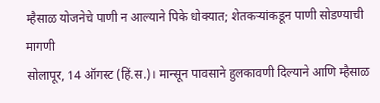म्हैसाळ योजनेचे पाणी न आल्याने पिके धोक्यात; शेतकऱ्यांकडून पाणी सोडण्याची मागणी
सोलापूर, 14 ऑगस्ट (हिं.स.)। मान्सून पावसाने हुलकावणी दिल्याने आणि म्हैसाळ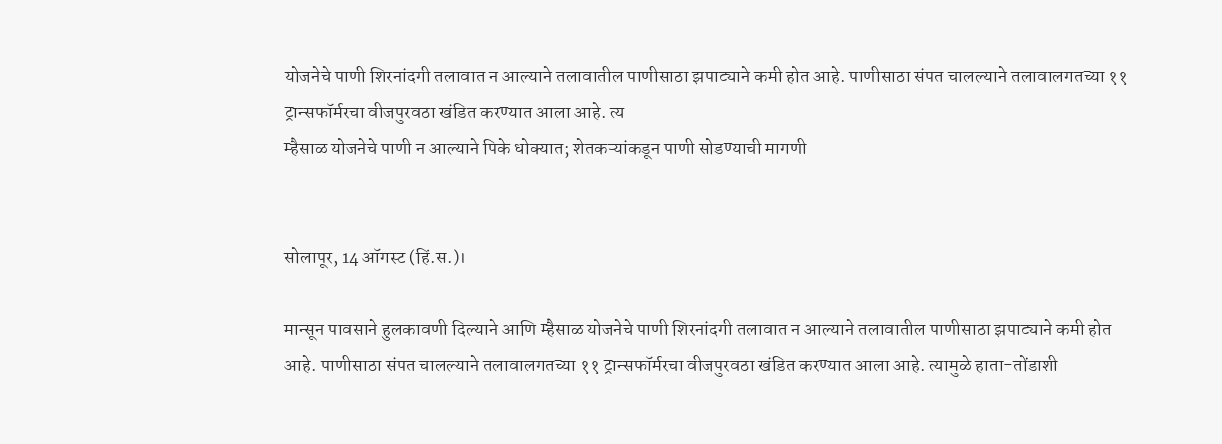योजनेचे पाणी शिरनांदगी तलावात न आल्याने तलावातील पाणीसाठा झपाट्याने कमी होत आहे. पाणीसाठा संपत चालल्याने तलावालगतच्या ११ ट्रान्सफॉर्मरचा वीजपुरवठा खंडित करण्यात आला आहे. त्य
म्हैसाळ योजनेचे पाणी न आल्याने पिके धोक्यात; शेतकऱ्यांकडून पाणी सोडण्याची मागणी


सोलापूर, 14 ऑगस्ट (हिं.स.)।

मान्सून पावसाने हुलकावणी दिल्याने आणि म्हैसाळ योजनेचे पाणी शिरनांदगी तलावात न आल्याने तलावातील पाणीसाठा झपाट्याने कमी होत आहे. पाणीसाठा संपत चालल्याने तलावालगतच्या ११ ट्रान्सफॉर्मरचा वीजपुरवठा खंडित करण्यात आला आहे. त्यामुळे हाता-तोंडाशी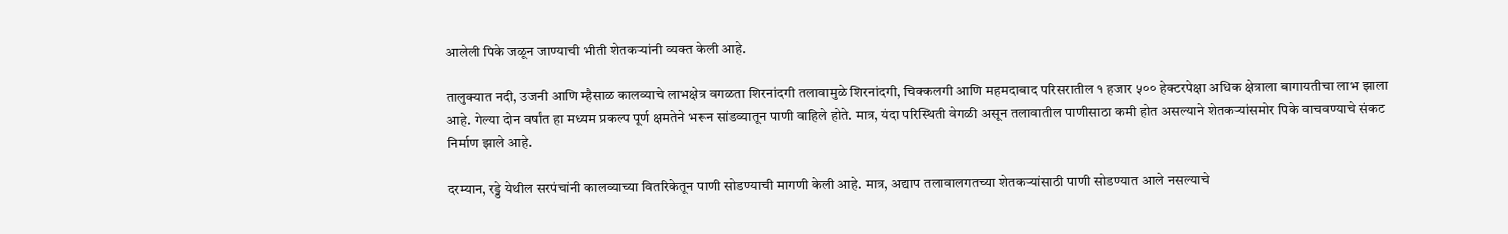आलेली पिके जळून जाण्याची भीती शेतकऱ्यांनी व्यक्त केली आहे.

तालुक्यात नदी, उजनी आणि म्हैसाळ कालव्याचे लाभक्षेत्र वगळता शिरनांदगी तलावामुळे शिरनांदगी, चिक्कलगी आणि महमदाबाद परिसरातील १ हजार ५०० हेक्टरपेक्षा अधिक क्षेत्राला बागायतीचा लाभ झाला आहे. गेल्या दोन वर्षांत हा मध्यम प्रकल्प पूर्ण क्षमतेने भरून सांडव्यातून पाणी वाहिले होते. मात्र, यंदा परिस्थिती वेगळी असून तलावातील पाणीसाठा कमी होत असल्याने शेतकऱ्यांसमोर पिके वाचवण्याचे संकट निर्माण झाले आहे.

दरम्यान, रड्डे येथील सरपंचांनी कालव्याच्या वितरिकेतून पाणी सोडण्याची मागणी केली आहे. मात्र, अद्याप तलावालगतच्या शेतकऱ्यांसाठी पाणी सोडण्यात आले नसल्याचे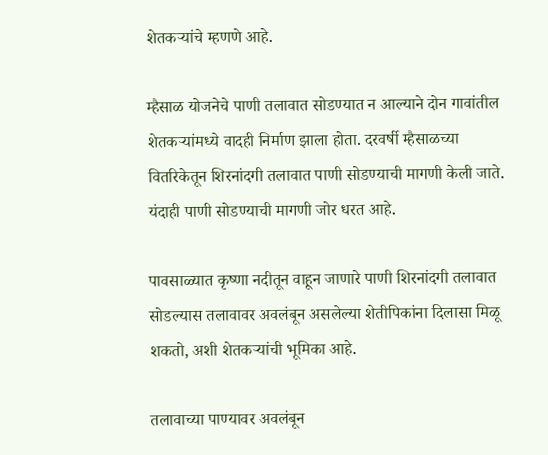शेतकऱ्यांचे म्हणणे आहे.

म्हैसाळ योजनेचे पाणी तलावात सोडण्यात न आल्याने दोन गावांतील शेतकऱ्यांमध्ये वादही निर्माण झाला होता. दरवर्षी म्हैसाळच्या वितरिकेतून शिरनांदगी तलावात पाणी सोडण्याची मागणी केली जाते. यंदाही पाणी सोडण्याची मागणी जोर धरत आहे.

पावसाळ्यात कृष्णा नदीतून वाहून जाणारे पाणी शिरनांदगी तलावात सोडल्यास तलावावर अवलंबून असलेल्या शेतीपिकांना दिलासा मिळू शकतो, अशी शेतकऱ्यांची भूमिका आहे.

तलावाच्या पाण्यावर अवलंबून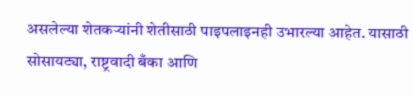असलेल्या शेतकऱ्यांनी शेतीसाठी पाइपलाइनही उभारल्या आहेत. यासाठी सोसायट्या, राष्ट्रवादी बँका आणि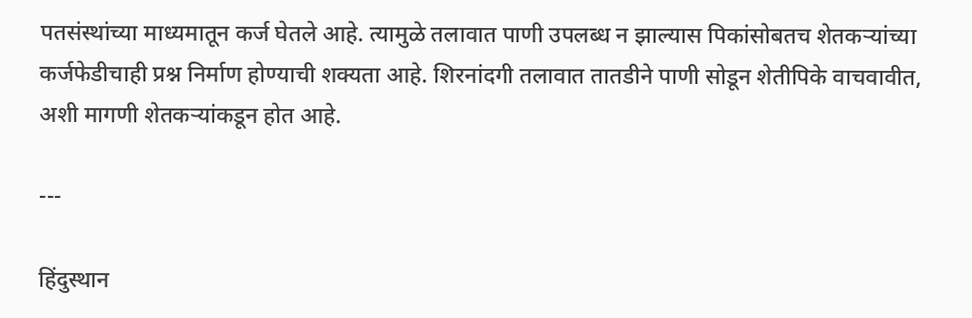पतसंस्थांच्या माध्यमातून कर्ज घेतले आहे. त्यामुळे तलावात पाणी उपलब्ध न झाल्यास पिकांसोबतच शेतकऱ्यांच्या कर्जफेडीचाही प्रश्न निर्माण होण्याची शक्यता आहे. शिरनांदगी तलावात तातडीने पाणी सोडून शेतीपिके वाचवावीत, अशी मागणी शेतकऱ्यांकडून होत आहे.

---

हिंदुस्थान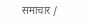समाचार /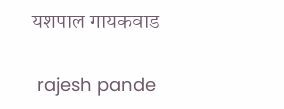यशपाल गायकवाड


 rajesh pande